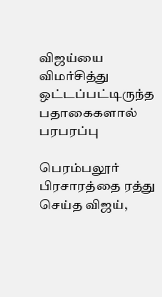விஜய்யை விமர்சித்து ஒட்டப்பட்டிருந்த பதாகைகளால் பரபரப்பு

பெரம்பலூர் பிரசாரத்தை ரத்து செய்த விஜய்,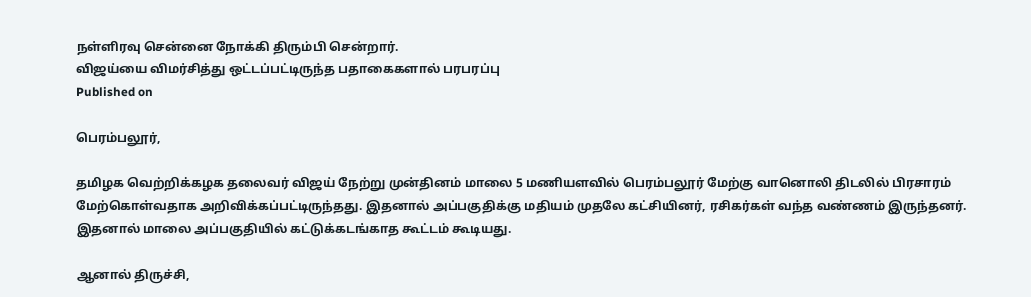நள்ளிரவு சென்னை நோக்கி திரும்பி சென்றார்.
விஜய்யை விமர்சித்து ஒட்டப்பட்டிருந்த பதாகைகளால் பரபரப்பு
Published on

பெரம்பலூர்,

தமிழக வெற்றிக்கழக தலைவர் விஜய் நேற்று முன்தினம் மாலை 5 மணியளவில் பெரம்பலூர் மேற்கு வானொலி திடலில் பிரசாரம் மேற்கொள்வதாக அறிவிக்கப்பட்டிருந்தது. இதனால் அப்பகுதிக்கு மதியம் முதலே கட்சியினர், ரசிகர்கள் வந்த வண்ணம் இருந்தனர். இதனால் மாலை அப்பகுதியில் கட்டுக்கடங்காத கூட்டம் கூடியது.

ஆனால் திருச்சி,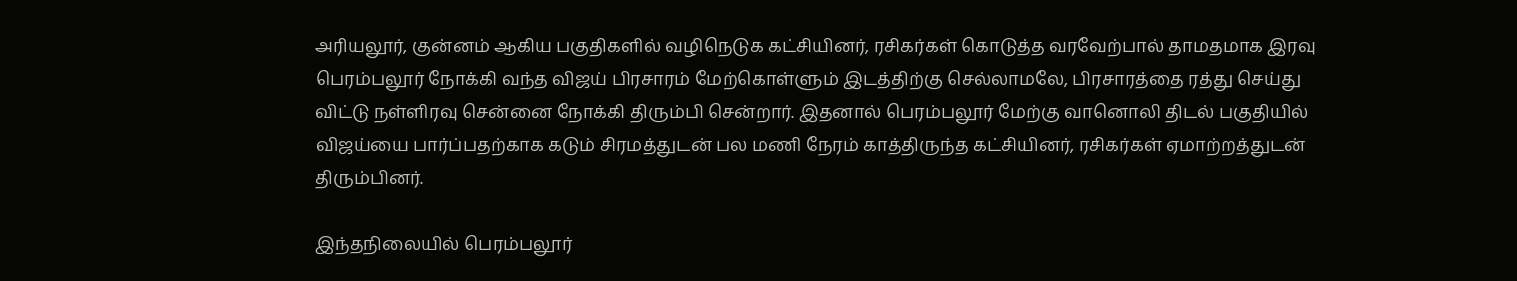அரியலூர், குன்னம் ஆகிய பகுதிகளில் வழிநெடுக கட்சியினர், ரசிகர்கள் கொடுத்த வரவேற்பால் தாமதமாக இரவு பெரம்பலூர் நோக்கி வந்த விஜய் பிரசாரம் மேற்கொள்ளும் இடத்திற்கு செல்லாமலே, பிரசாரத்தை ரத்து செய்து விட்டு நள்ளிரவு சென்னை நோக்கி திரும்பி சென்றார். இதனால் பெரம்பலூர் மேற்கு வானொலி திடல் பகுதியில் விஜய்யை பார்ப்பதற்காக கடும் சிரமத்துடன் பல மணி நேரம் காத்திருந்த கட்சியினர், ரசிகர்கள் ஏமாற்றத்துடன் திரும்பினர்.

இந்தநிலையில் பெரம்பலூர்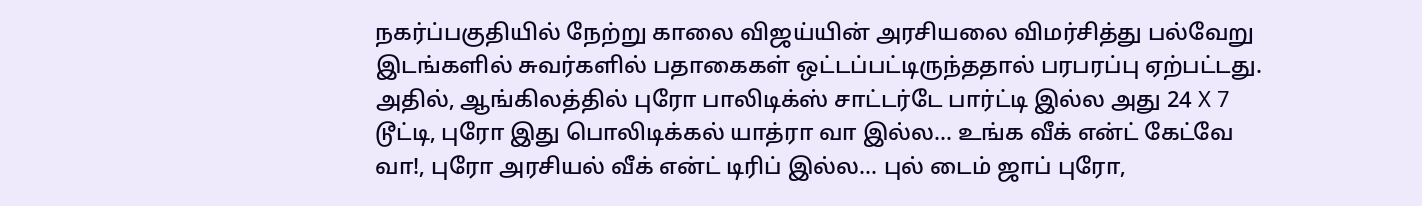நகர்ப்பகுதியில் நேற்று காலை விஜய்யின் அரசியலை விமர்சித்து பல்வேறு இடங்களில் சுவர்களில் பதாகைகள் ஒட்டப்பட்டிருந்ததால் பரபரப்பு ஏற்பட்டது. அதில், ஆங்கிலத்தில் புரோ பாலிடிக்ஸ் சாட்டர்டே பார்ட்டி இல்ல அது 24 X 7 டூட்டி, புரோ இது பொலிடிக்கல் யாத்ரா வா இல்ல... உங்க வீக் என்ட் கேட்வே வா!, புரோ அரசியல் வீக் என்ட் டிரிப் இல்ல... புல் டைம் ஜாப் புரோ,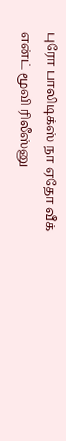புரோ பாலிடிக்ஸ் நா ஏதோ வீக் என்ட் மூவி ரிலீஸ்னு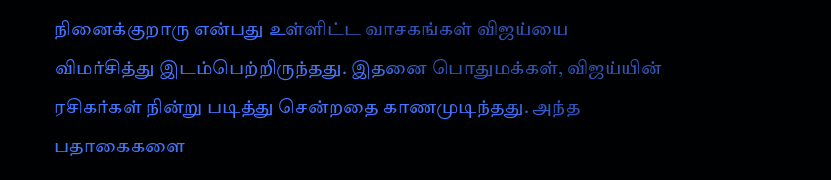நினைக்குறாரு என்பது உள்ளிட்ட வாசகங்கள் விஜய்யை விமர்சித்து இடம்பெற்றிருந்தது. இதனை பொதுமக்கள், விஜய்யின் ரசிகர்கள் நின்று படித்து சென்றதை காணமுடிந்தது. அந்த பதாகைகளை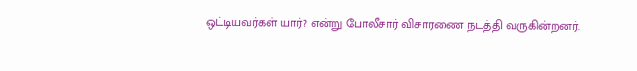ஒட்டியவர்கள் யார்? என்று போலீசார் விசாரணை நடத்தி வருகின்றனர்.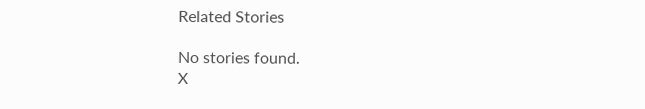Related Stories

No stories found.
X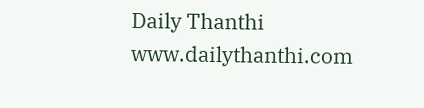Daily Thanthi
www.dailythanthi.com